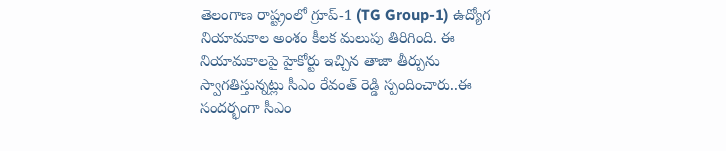తెలంగాణ రాష్ట్రంలో గ్రూప్-1 (TG Group-1) ఉద్యోగ నియామకాల అంశం కీలక మలుపు తిరిగింది. ఈ నియామకాలపై హైకోర్టు ఇచ్చిన తాజా తీర్పును స్వాగతిస్తున్నట్లు సీఎం రేవంత్ రెడ్డి స్పందించారు..ఈ సందర్భంగా సీఎం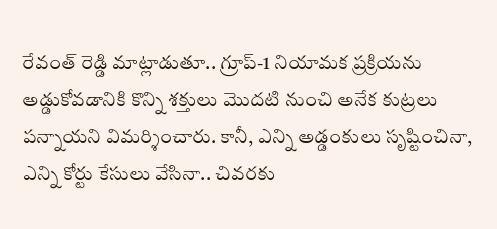రేవంత్ రెడ్డి మాట్లాడుతూ.. గ్రూప్-1 నియామక ప్రక్రియను అడ్డుకోవడానికి కొన్ని శక్తులు మొదటి నుంచి అనేక కుట్రలు పన్నాయని విమర్శించారు. కానీ, ఎన్ని అడ్డంకులు సృష్టించినా, ఎన్ని కోర్టు కేసులు వేసినా.. చివరకు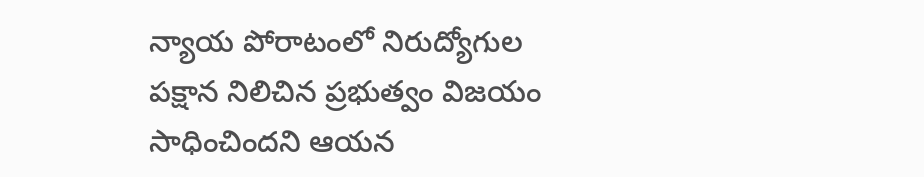న్యాయ పోరాటంలో నిరుద్యోగుల పక్షాన నిలిచిన ప్రభుత్వం విజయం సాధించిందని ఆయన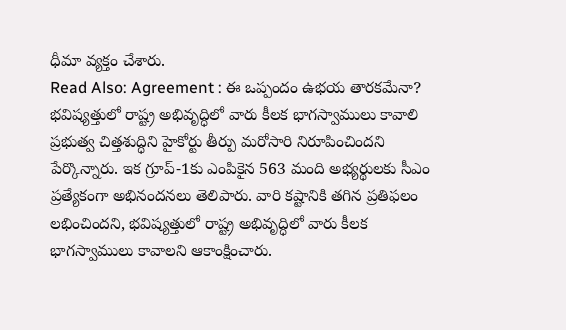ధీమా వ్యక్తం చేశారు.
Read Also: Agreement : ఈ ఒప్పందం ఉభయ తారకమేనా?
భవిష్యత్తులో రాష్ట్ర అభివృద్ధిలో వారు కీలక భాగస్వాములు కావాలి
ప్రభుత్వ చిత్తశుద్ధిని హైకోర్టు తీర్పు మరోసారి నిరూపించిందని పేర్కొన్నారు. ఇక గ్రూప్-1కు ఎంపికైన 563 మంది అభ్యర్థులకు సీఎం ప్రత్యేకంగా అభినందనలు తెలిపారు. వారి కష్టానికి తగిన ప్రతిఫలం లభించిందని, భవిష్యత్తులో రాష్ట్ర అభివృద్ధిలో వారు కీలక భాగస్వాములు కావాలని ఆకాంక్షించారు.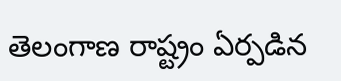తెలంగాణ రాష్ట్రం ఏర్పడిన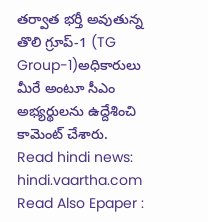తర్వాత భర్తీ అవుతున్న తొలి గ్రూప్-1 (TG Group-1)అధికారులు మీరే అంటూ సీఎం అభ్యర్థులను ఉద్దేశించి కామెంట్ చేశారు.
Read hindi news: hindi.vaartha.com
Read Also Epaper :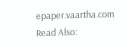epaper.vaartha.com
Read Also: